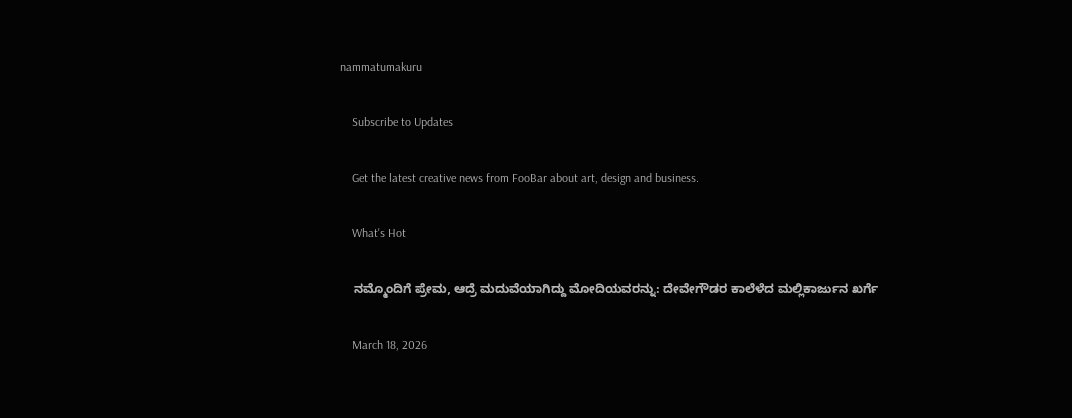nammatumakuru

    Subscribe to Updates

    Get the latest creative news from FooBar about art, design and business.

    What's Hot

    ನಮ್ಮೊಂದಿಗೆ ಪ್ರೇಮ, ಆದ್ರೆ ಮದುವೆಯಾಗಿದ್ದು ಮೋದಿಯವರನ್ನು: ದೇವೇಗೌಡರ ಕಾಲೆಳೆದ ಮಲ್ಲಿಕಾರ್ಜುನ ಖರ್ಗೆ

    March 18, 2026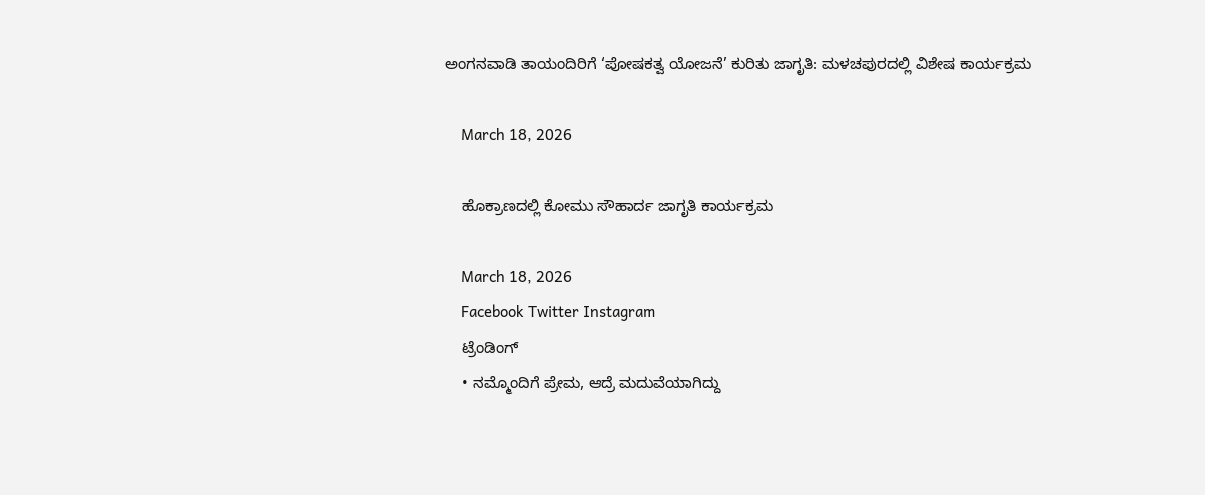ಅಂಗನವಾಡಿ ತಾಯಂದಿರಿಗೆ ‘ಪೋಷಕತ್ವ ಯೋಜನೆ’ ಕುರಿತು ಜಾಗೃತಿ: ಮಳಚಪುರದಲ್ಲಿ ವಿಶೇಷ ಕಾರ್ಯಕ್ರಮ

    March 18, 2026

    ಹೊಕ್ರಾಣದಲ್ಲಿ ಕೋಮು ಸೌಹಾರ್ದ ಜಾಗೃತಿ ಕಾರ್ಯಕ್ರಮ

    March 18, 2026
    Facebook Twitter Instagram
    ಟ್ರೆಂಡಿಂಗ್
    • ನಮ್ಮೊಂದಿಗೆ ಪ್ರೇಮ, ಆದ್ರೆ ಮದುವೆಯಾಗಿದ್ದು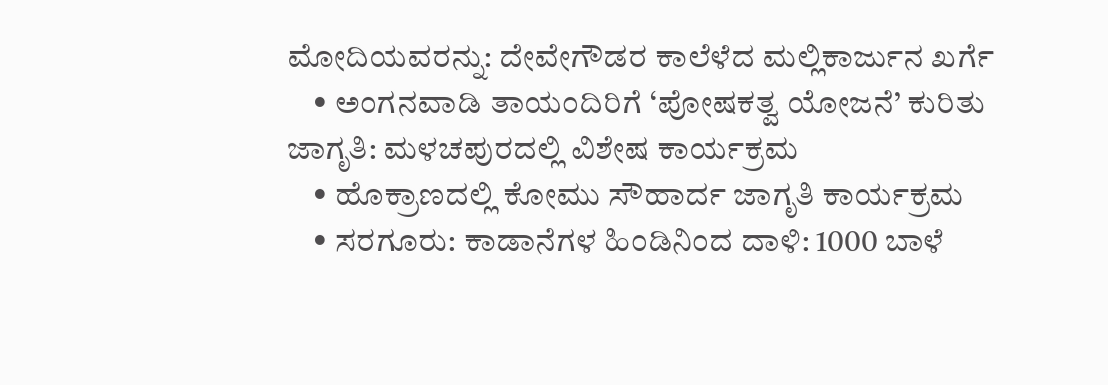ಮೋದಿಯವರನ್ನು: ದೇವೇಗೌಡರ ಕಾಲೆಳೆದ ಮಲ್ಲಿಕಾರ್ಜುನ ಖರ್ಗೆ
    • ಅಂಗನವಾಡಿ ತಾಯಂದಿರಿಗೆ ‘ಪೋಷಕತ್ವ ಯೋಜನೆ’ ಕುರಿತು ಜಾಗೃತಿ: ಮಳಚಪುರದಲ್ಲಿ ವಿಶೇಷ ಕಾರ್ಯಕ್ರಮ
    • ಹೊಕ್ರಾಣದಲ್ಲಿ ಕೋಮು ಸೌಹಾರ್ದ ಜಾಗೃತಿ ಕಾರ್ಯಕ್ರಮ
    • ಸರಗೂರು: ಕಾಡಾನೆಗಳ ಹಿಂಡಿನಿಂದ ದಾಳಿ: 1000 ಬಾಳೆ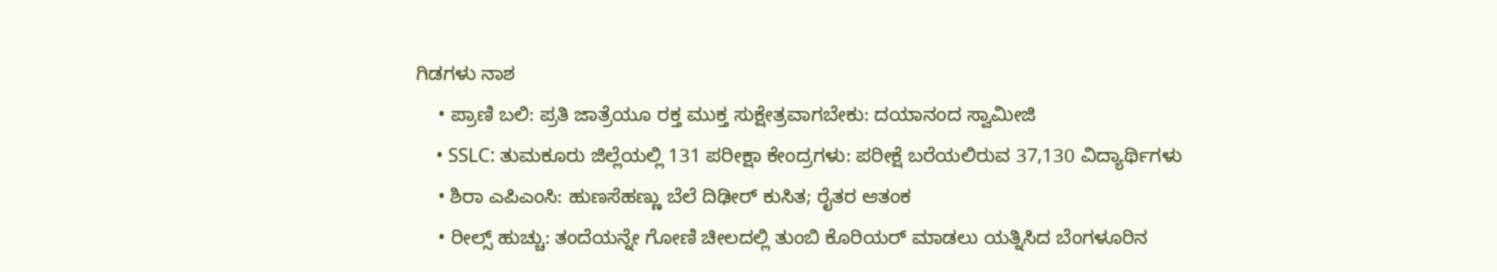ಗಿಡಗಳು ನಾಶ
    • ಪ್ರಾಣಿ ಬಲಿ: ಪ್ರತಿ ಜಾತ್ರೆಯೂ ರಕ್ತ ಮುಕ್ತ ಸುಕ್ಷೇತ್ರವಾಗಬೇಕು: ದಯಾನಂದ ಸ್ವಾಮೀಜಿ
    • SSLC: ತುಮಕೂರು ಜಿಲ್ಲೆಯಲ್ಲಿ 131 ಪರೀಕ್ಷಾ ಕೇಂದ್ರಗಳು: ಪರೀಕ್ಷೆ ಬರೆಯಲಿರುವ 37,130 ವಿದ್ಯಾರ್ಥಿಗಳು
    • ಶಿರಾ ಎಪಿಎಂಸಿ: ಹುಣಸೆಹಣ್ಣು ಬೆಲೆ ದಿಢೀರ್ ಕುಸಿತ; ರೈತರ ಆತಂಕ
    • ರೀಲ್ಸ್‌ ಹುಚ್ಚು: ತಂದೆಯನ್ನೇ ಗೋಣಿ ಚೀಲದಲ್ಲಿ ತುಂಬಿ ಕೊರಿಯರ್ ಮಾಡಲು ಯತ್ನಿಸಿದ ಬೆಂಗಳೂರಿನ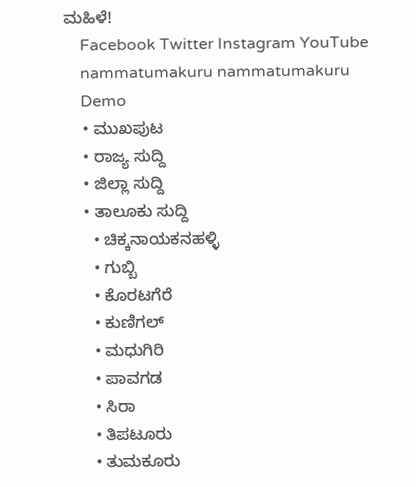ಮಹಿಳೆ!
    Facebook Twitter Instagram YouTube
    nammatumakuru nammatumakuru
    Demo
    • ಮುಖಪುಟ
    • ರಾಜ್ಯ ಸುದ್ದಿ
    • ಜಿಲ್ಲಾ ಸುದ್ದಿ
    • ತಾಲೂಕು ಸುದ್ದಿ
      • ಚಿಕ್ಕನಾಯಕನಹಳ್ಳಿ
      • ಗುಬ್ಬಿ
      • ಕೊರಟಗೆರೆ
      • ಕುಣಿಗಲ್
      • ಮಧುಗಿರಿ
      • ಪಾವಗಡ
      • ಸಿರಾ
      • ತಿಪಟೂರು
      • ತುಮಕೂರು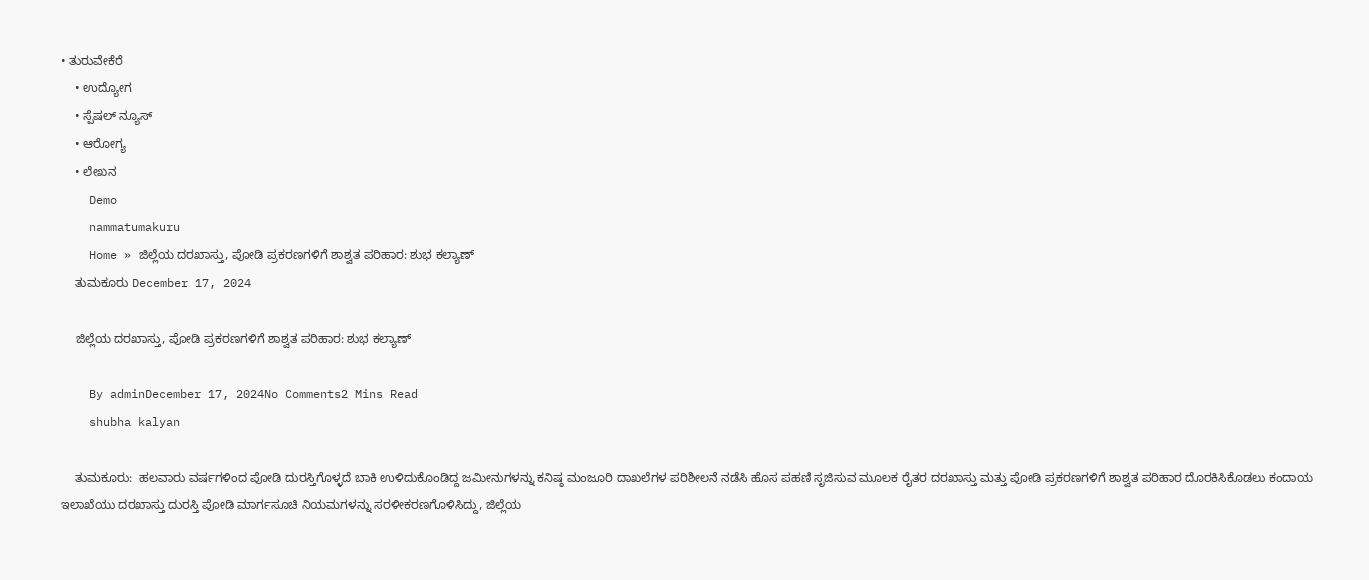• ತುರುವೇಕೆರೆ
    • ಉದ್ಯೋಗ
    • ಸ್ಪೆಷಲ್ ನ್ಯೂಸ್
    • ಆರೋಗ್ಯ
    • ಲೇಖನ
    Demo
    nammatumakuru
    Home » ಜಿಲ್ಲೆಯ ದರಖಾಸ್ತು, ಪೋಡಿ ಪ್ರಕರಣಗಳಿಗೆ ಶಾಶ್ವತ ಪರಿಹಾರ: ಶುಭ ಕಲ್ಯಾಣ್
    ತುಮಕೂರು December 17, 2024

    ಜಿಲ್ಲೆಯ ದರಖಾಸ್ತು, ಪೋಡಿ ಪ್ರಕರಣಗಳಿಗೆ ಶಾಶ್ವತ ಪರಿಹಾರ: ಶುಭ ಕಲ್ಯಾಣ್

    By adminDecember 17, 2024No Comments2 Mins Read
    shubha kalyan

    ತುಮಕೂರು:  ಹಲವಾರು ವರ್ಷಗಳಿಂದ ಪೋಡಿ ದುರಸ್ತಿಗೊಳ್ಳದೆ ಬಾಕಿ ಉಳಿದುಕೊಂಡಿದ್ದ ಜಮೀನುಗಳನ್ನು ಕನಿಷ್ಠ ಮಂಜೂರಿ ದಾಖಲೆಗಳ ಪರಿಶೀಲನೆ ನಡೆಸಿ ಹೊಸ ಪಹಣಿ ಸೃಜಿಸುವ ಮೂಲಕ ರೈತರ ದರಖಾಸ್ತು ಮತ್ತು ಪೋಡಿ ಪ್ರಕರಣಗಳಿಗೆ ಶಾಶ್ವತ ಪರಿಹಾರ ದೊರಕಿಸಿಕೊಡಲು ಕಂದಾಯ ಇಲಾಖೆಯು ದರಖಾಸ್ತು ದುರಸ್ತಿ ಪೋಡಿ ಮಾರ್ಗಸೂಚಿ ನಿಯಮಗಳನ್ನು ಸರಳೀಕರಣಗೊಳಿಸಿದ್ದು, ಜಿಲ್ಲೆಯ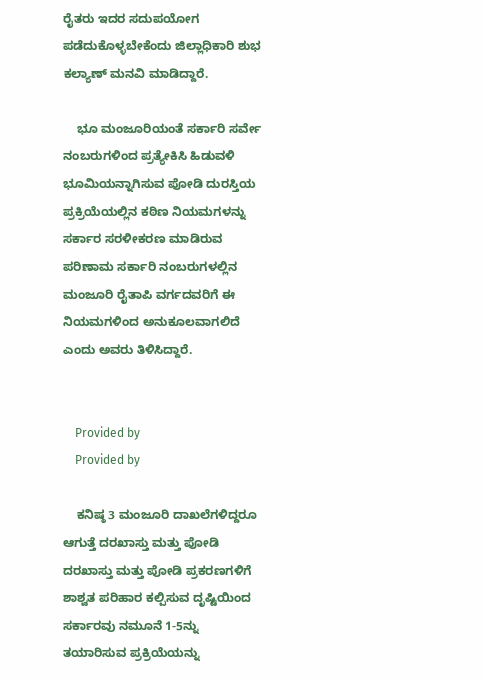ರೈತರು ಇದರ ಸದುಪಯೋಗ ಪಡೆದುಕೊಳ್ಳಬೇಕೆಂದು ಜಿಲ್ಲಾಧಿಕಾರಿ ಶುಭ ಕಲ್ಯಾಣ್ ಮನವಿ ಮಾಡಿದ್ದಾರೆ.

    ಭೂ ಮಂಜೂರಿಯಂತೆ ಸರ್ಕಾರಿ ಸರ್ವೇ ನಂಬರುಗಳಿಂದ ಪ್ರತ್ಯೇಕಿಸಿ ಹಿಡುವಳಿ ಭೂಮಿಯನ್ನಾಗಿಸುವ ಪೋಡಿ ದುರಸ್ತಿಯ ಪ್ರಕ್ರಿಯೆಯಲ್ಲಿನ ಕಠಿಣ ನಿಯಮಗಳನ್ನು ಸರ್ಕಾರ ಸರಳೀಕರಣ ಮಾಡಿರುವ ಪರಿಣಾಮ ಸರ್ಕಾರಿ ನಂಬರುಗಳಲ್ಲಿನ ಮಂಜೂರಿ ರೈತಾಪಿ ವರ್ಗದವರಿಗೆ ಈ ನಿಯಮಗಳಿಂದ ಅನುಕೂಲವಾಗಲಿದೆ ಎಂದು ಅವರು ತಿಳಿಸಿದ್ದಾರೆ.


    Provided by
    Provided by

    ಕನಿಷ್ಠ 3 ಮಂಜೂರಿ ದಾಖಲೆಗಳಿದ್ದರೂ ಆಗುತ್ತೆ ದರಖಾಸ್ತು ಮತ್ತು ಪೋಡಿ  ದರಖಾಸ್ತು ಮತ್ತು ಪೋಡಿ ಪ್ರಕರಣಗಳಿಗೆ ಶಾಶ್ವತ ಪರಿಹಾರ ಕಲ್ಪಿಸುವ ದೃಷ್ಟಿಯಿಂದ ಸರ್ಕಾರವು ನಮೂನೆ 1-5ನ್ನು ತಯಾರಿಸುವ ಪ್ರಕ್ರಿಯೆಯನ್ನು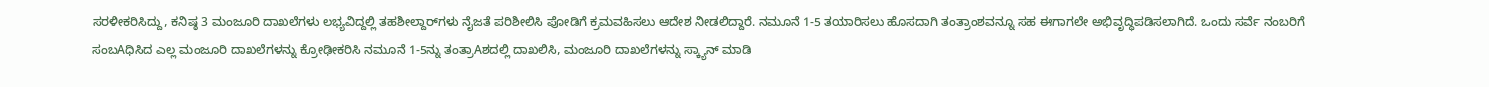ಸರಳೀಕರಿಸಿದ್ದು, ಕನಿಷ್ಠ 3 ಮಂಜೂರಿ ದಾಖಲೆಗಳು ಲಭ್ಯವಿದ್ದಲ್ಲಿ ತಹಶೀಲ್ದಾರ್‌ಗಳು ನೈಜತೆ ಪರಿಶೀಲಿಸಿ ಪೋಡಿಗೆ ಕ್ರಮವಹಿಸಲು ಆದೇಶ ನೀಡಲಿದ್ದಾರೆ. ನಮೂನೆ 1-5 ತಯಾರಿಸಲು ಹೊಸದಾಗಿ ತಂತ್ರಾಂಶವನ್ನೂ ಸಹ ಈಗಾಗಲೇ ಅಭಿವೃದ್ಧಿಪಡಿಸಲಾಗಿದೆ. ಒಂದು ಸರ್ವೆ ನಂಬರಿಗೆ ಸಂಬAಧಿಸಿದ ಎಲ್ಲ ಮಂಜೂರಿ ದಾಖಲೆಗಳನ್ನು ಕ್ರೋಢೀಕರಿಸಿ ನಮೂನೆ 1-5ನ್ನು ತಂತ್ರಾAಶದಲ್ಲಿ ದಾಖಲಿಸಿ, ಮಂಜೂರಿ ದಾಖಲೆಗಳನ್ನು ಸ್ಕ್ಯಾನ್ ಮಾಡಿ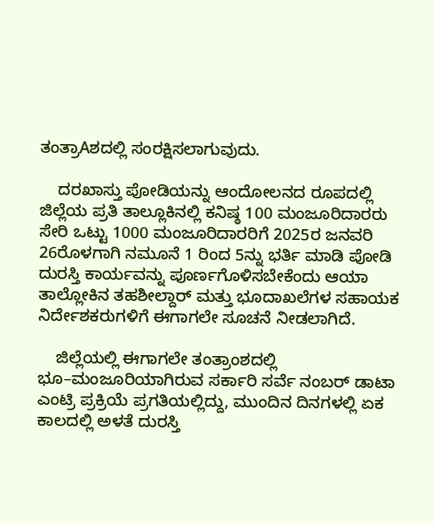ತಂತ್ರಾAಶದಲ್ಲಿ ಸಂರಕ್ಷಿಸಲಾಗುವುದು.

    ದರಖಾಸ್ತು ಪೋಡಿಯನ್ನು ಆಂದೋಲನದ ರೂಪದಲ್ಲಿ ಜಿಲ್ಲೆಯ ಪ್ರತಿ ತಾಲ್ಲೂಕಿನಲ್ಲಿ ಕನಿಷ್ಠ 100 ಮಂಜೂರಿದಾರರು ಸೇರಿ ಒಟ್ಟು 1000 ಮಂಜೂರಿದಾರರಿಗೆ 2025ರ ಜನವರಿ 26ರೊಳಗಾಗಿ ನಮೂನೆ 1 ರಿಂದ 5ನ್ನು ಭರ್ತಿ ಮಾಡಿ ಪೋಡಿ ದುರಸ್ತಿ ಕಾರ್ಯವನ್ನು ಪೂರ್ಣಗೊಳಿಸಬೇಕೆಂದು ಆಯಾ ತಾಲ್ಲೋಕಿನ ತಹಶೀಲ್ದಾರ್ ಮತ್ತು ಭೂದಾಖಲೆಗಳ ಸಹಾಯಕ ನಿರ್ದೇಶಕರುಗಳಿಗೆ ಈಗಾಗಲೇ ಸೂಚನೆ ನೀಡಲಾಗಿದೆ.

    ಜಿಲ್ಲೆಯಲ್ಲಿ ಈಗಾಗಲೇ ತಂತ್ರಾಂಶದಲ್ಲಿ ಭೂ–ಮಂಜೂರಿಯಾಗಿರುವ ಸರ್ಕಾರಿ ಸರ್ವೆ ನಂಬರ್ ಡಾಟಾ ಎಂಟ್ರಿ ಪ್ರಕ್ರಿಯೆ ಪ್ರಗತಿಯಲ್ಲಿದ್ದು, ಮುಂದಿನ ದಿನಗಳಲ್ಲಿ ಏಕ ಕಾಲದಲ್ಲಿ ಅಳತೆ ದುರಸ್ತಿ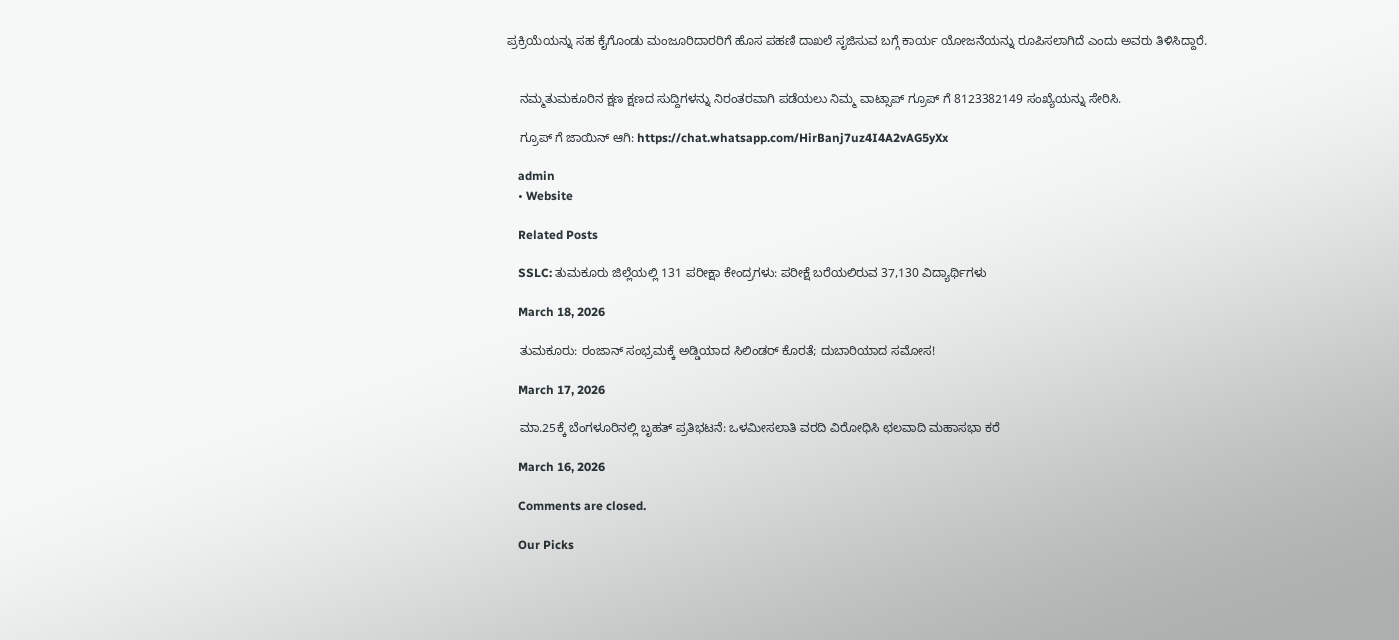ಪ್ರಕ್ರಿಯೆಯನ್ನು ಸಹ ಕೈಗೊಂಡು ಮಂಜೂರಿದಾರರಿಗೆ ಹೊಸ ಪಹಣಿ ದಾಖಲೆ ಸೃಜಿಸುವ ಬಗ್ಗೆ ಕಾರ್ಯ ಯೋಜನೆಯನ್ನು ರೂಪಿಸಲಾಗಿದೆ ಎಂದು ಅವರು ತಿಳಿಸಿದ್ದಾರೆ.


    ನಮ್ಮತುಮಕೂರಿನ ಕ್ಷಣ ಕ್ಷಣದ ಸುದ್ದಿಗಳನ್ನು ನಿರಂತರವಾಗಿ ಪಡೆಯಲು ನಿಮ್ಮ ವಾಟ್ಸಾಪ್ ಗ್ರೂಪ್ ಗೆ 8123382149 ಸಂಖ್ಯೆಯನ್ನು ಸೇರಿಸಿ.

    ಗ್ರೂಪ್ ಗೆ ಜಾಯಿನ್ ಆಗಿ: https://chat.whatsapp.com/HirBanj7uz4I4A2vAG5yXx

    admin
    • Website

    Related Posts

    SSLC: ತುಮಕೂರು ಜಿಲ್ಲೆಯಲ್ಲಿ 131 ಪರೀಕ್ಷಾ ಕೇಂದ್ರಗಳು: ಪರೀಕ್ಷೆ ಬರೆಯಲಿರುವ 37,130 ವಿದ್ಯಾರ್ಥಿಗಳು

    March 18, 2026

    ತುಮಕೂರು: ರಂಜಾನ್‌ ಸಂಭ್ರಮಕ್ಕೆ ಅಡ್ಡಿಯಾದ ಸಿಲಿಂಡರ್‌ ಕೊರತೆ; ದುಬಾರಿಯಾದ ಸಮೋಸ!

    March 17, 2026

    ಮಾ.25ಕ್ಕೆ ಬೆಂಗಳೂರಿನಲ್ಲಿ ಬೃಹತ್ ಪ್ರತಿಭಟನೆ: ಒಳಮೀಸಲಾತಿ ವರದಿ ವಿರೋಧಿಸಿ ಛಲವಾದಿ ಮಹಾಸಭಾ ಕರೆ

    March 16, 2026

    Comments are closed.

    Our Picks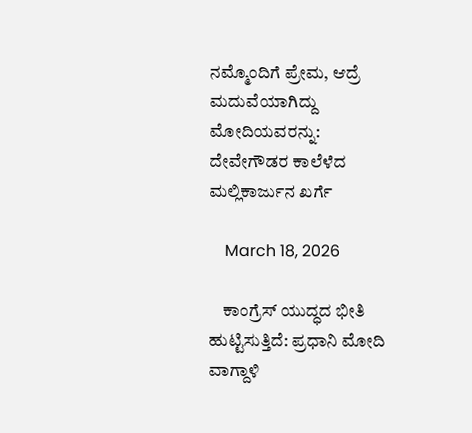ನಮ್ಮೊಂದಿಗೆ ಪ್ರೇಮ, ಆದ್ರೆ ಮದುವೆಯಾಗಿದ್ದು ಮೋದಿಯವರನ್ನು: ದೇವೇಗೌಡರ ಕಾಲೆಳೆದ ಮಲ್ಲಿಕಾರ್ಜುನ ಖರ್ಗೆ

    March 18, 2026

    ಕಾಂಗ್ರೆಸ್ ಯುದ್ಧದ ಭೀತಿ ಹುಟ್ಟಿಸುತ್ತಿದೆ: ಪ್ರಧಾನಿ ಮೋದಿ ವಾಗ್ದಾಳಿ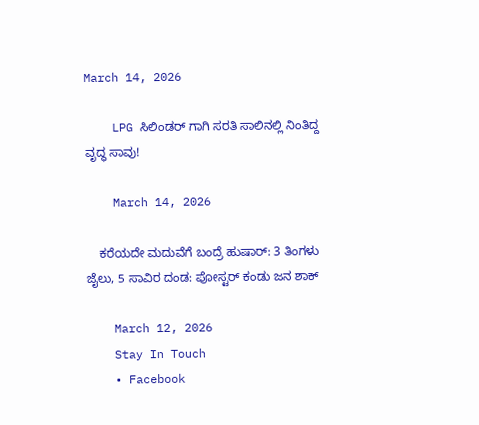March 14, 2026

    LPG ಸಿಲಿಂಡರ್‌ ಗಾಗಿ ಸರತಿ ಸಾಲಿನಲ್ಲಿ ನಿಂತಿದ್ದ ವೃದ್ಧ ಸಾವು!

    March 14, 2026

    ಕರೆಯದೇ ಮದುವೆಗೆ ಬಂದ್ರೆ ಹುಷಾರ್: 3 ತಿಂಗಳು ಜೈಲು, 5 ಸಾವಿರ ದಂಡ: ಪೋಸ್ಟರ್ ಕಂಡು ಜನ ಶಾಕ್

    March 12, 2026
    Stay In Touch
    • Facebook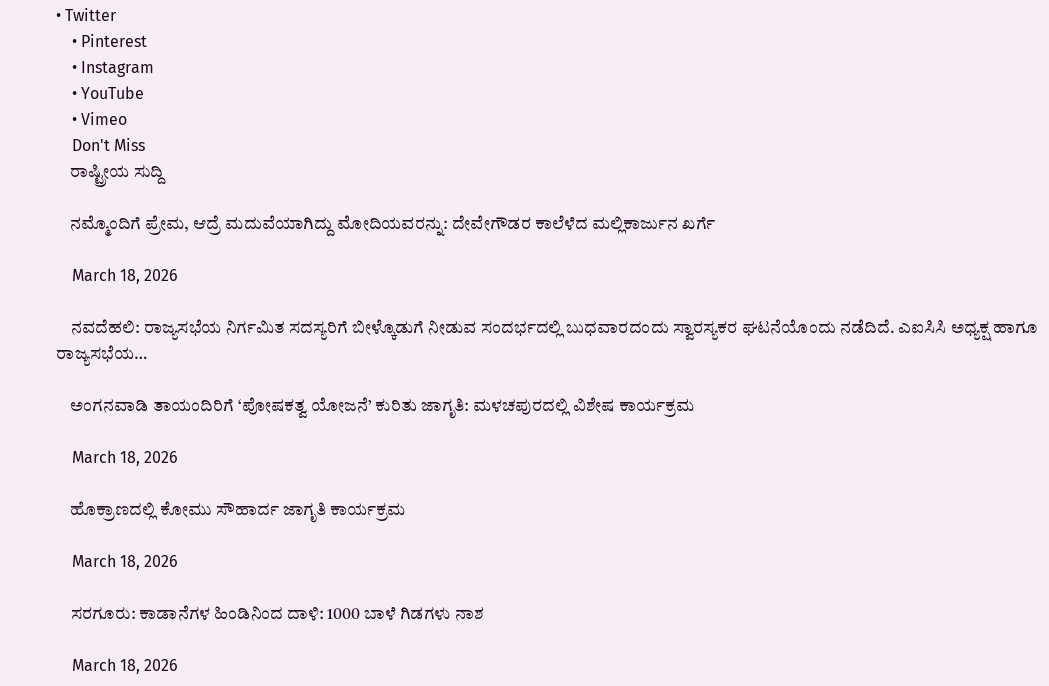• Twitter
    • Pinterest
    • Instagram
    • YouTube
    • Vimeo
    Don't Miss
    ರಾಷ್ಟ್ರೀಯ ಸುದ್ದಿ

    ನಮ್ಮೊಂದಿಗೆ ಪ್ರೇಮ, ಆದ್ರೆ ಮದುವೆಯಾಗಿದ್ದು ಮೋದಿಯವರನ್ನು: ದೇವೇಗೌಡರ ಕಾಲೆಳೆದ ಮಲ್ಲಿಕಾರ್ಜುನ ಖರ್ಗೆ

    March 18, 2026

    ನವದೆಹಲಿ: ರಾಜ್ಯಸಭೆಯ ನಿರ್ಗಮಿತ ಸದಸ್ಯರಿಗೆ ಬೀಳ್ಕೊಡುಗೆ ನೀಡುವ ಸಂದರ್ಭದಲ್ಲಿ ಬುಧವಾರದಂದು ಸ್ವಾರಸ್ಯಕರ ಘಟನೆಯೊಂದು ನಡೆದಿದೆ. ಎಐಸಿಸಿ ಅಧ್ಯಕ್ಷ ಹಾಗೂ ರಾಜ್ಯಸಭೆಯ…

    ಅಂಗನವಾಡಿ ತಾಯಂದಿರಿಗೆ ‘ಪೋಷಕತ್ವ ಯೋಜನೆ’ ಕುರಿತು ಜಾಗೃತಿ: ಮಳಚಪುರದಲ್ಲಿ ವಿಶೇಷ ಕಾರ್ಯಕ್ರಮ

    March 18, 2026

    ಹೊಕ್ರಾಣದಲ್ಲಿ ಕೋಮು ಸೌಹಾರ್ದ ಜಾಗೃತಿ ಕಾರ್ಯಕ್ರಮ

    March 18, 2026

    ಸರಗೂರು: ಕಾಡಾನೆಗಳ ಹಿಂಡಿನಿಂದ ದಾಳಿ: 1000 ಬಾಳೆ ಗಿಡಗಳು ನಾಶ

    March 18, 2026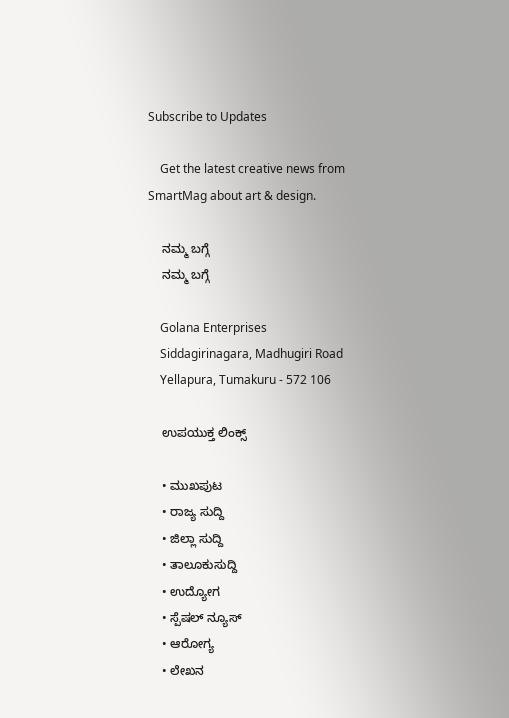Subscribe to Updates

    Get the latest creative news from SmartMag about art & design.

    ನಮ್ಮ ಬಗ್ಗೆ
    ನಮ್ಮ ಬಗ್ಗೆ

    Golana Enterprises
    Siddagirinagara, Madhugiri Road
    Yellapura, Tumakuru - 572 106

    ಉಪಯುಕ್ತ ಲಿಂಕ್ಸ್

    • ಮುಖಪುಟ
    • ರಾಜ್ಯ ಸುದ್ದಿ
    • ಜಿಲ್ಲಾ ಸುದ್ದಿ
    • ತಾಲೂಕುಸುದ್ದಿ
    • ಉದ್ಯೋಗ
    • ಸ್ಪೆಷಲ್ ನ್ಯೂಸ್
    • ಆರೋಗ್ಯ
    • ಲೇಖನ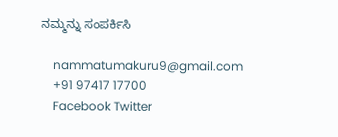ನಮ್ಮನ್ನು ಸಂಪರ್ಕಿಸಿ

    nammatumakuru9@gmail.com
    +91 97417 17700
    Facebook Twitter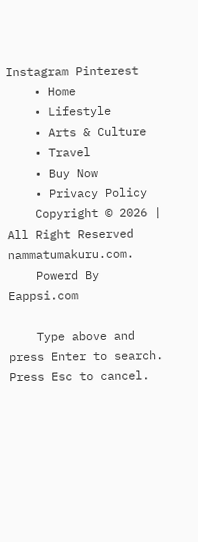Instagram Pinterest
    • Home
    • Lifestyle
    • Arts & Culture
    • Travel
    • Buy Now
    • Privacy Policy
    Copyright © 2026 | All Right Reserved nammatumakuru.com.
    Powerd By Eappsi.com

    Type above and press Enter to search. Press Esc to cancel.